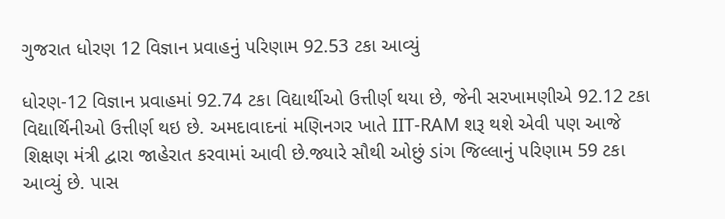ગુજરાત ધોરણ 12 વિજ્ઞાન પ્રવાહનું પરિણામ 92.53 ટકા આવ્યું

ધોરણ-12 વિજ્ઞાન પ્રવાહમાં 92.74 ટકા વિદ્યાર્થીઓ ઉત્તીર્ણ થયા છે, જેની સરખામણીએ 92.12 ટકા વિદ્યાર્થિનીઓ ઉત્તીર્ણ થઇ છે. અમદાવાદનાં મણિનગર ખાતે IIT-RAM શરૂ થશે એવી પણ આજે શિક્ષણ મંત્રી દ્વારા જાહેરાત કરવામાં આવી છે.જ્યારે સૌથી ઓછું ડાંગ જિલ્લાનું પરિણામ 59 ટકા આવ્યું છે. પાસ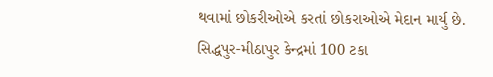થવામાં છોકરીઓએ કરતાં છોકરાઓએ મેદાન માર્યુ છે.
સિદ્ધપુર-મીઠાપુર કેન્દ્રમાં 100 ટકા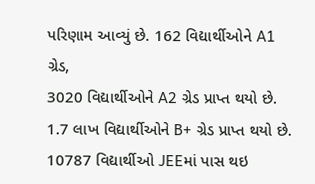પરિણામ આવ્યું છે. 162 વિદ્યાર્થીઓને A1 ગ્રેડ,
3020 વિદ્યાર્થીઓને A2 ગ્રેડ પ્રાપ્ત થયો છે. 1.7 લાખ વિદ્યાર્થીઓને B+ ગ્રેડ પ્રાપ્ત થયો છે. 10787 વિદ્યાર્થીઓ JEEમાં પાસ થઇ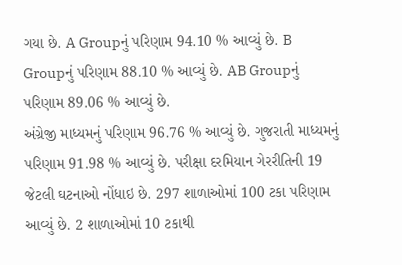ગયા છે. A Groupનું પરિણામ 94.10 % આવ્યું છે. B Groupનું પરિણામ 88.10 % આવ્યું છે. AB Groupનું પરિણામ 89.06 % આવ્યું છે.
અંગ્રેજી માધ્યમનું પરિણામ 96.76 % આવ્યું છે. ગુજરાતી માધ્યમનું પરિણામ 91.98 % આવ્યું છે. પરીક્ષા દરમિયાન ગેરરીતિની 19 જેટલી ઘટનાઓ નોંધાઇ છે. 297 શાળાઓમાં 100 ટકા પરિણામ આવ્યું છે. 2 શાળાઓમાં 10 ટકાથી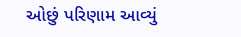ઓછું પરિણામ આવ્યું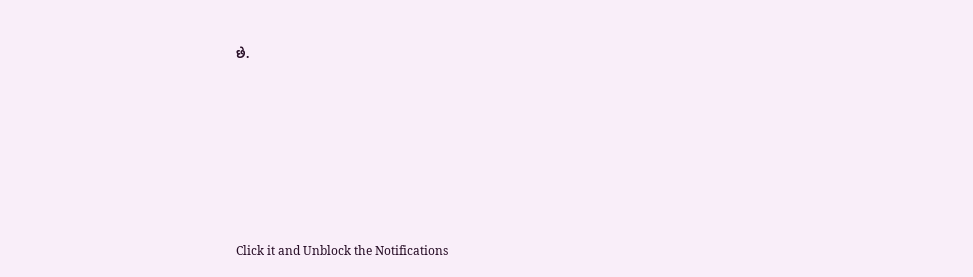છે.












Click it and Unblock the Notifications